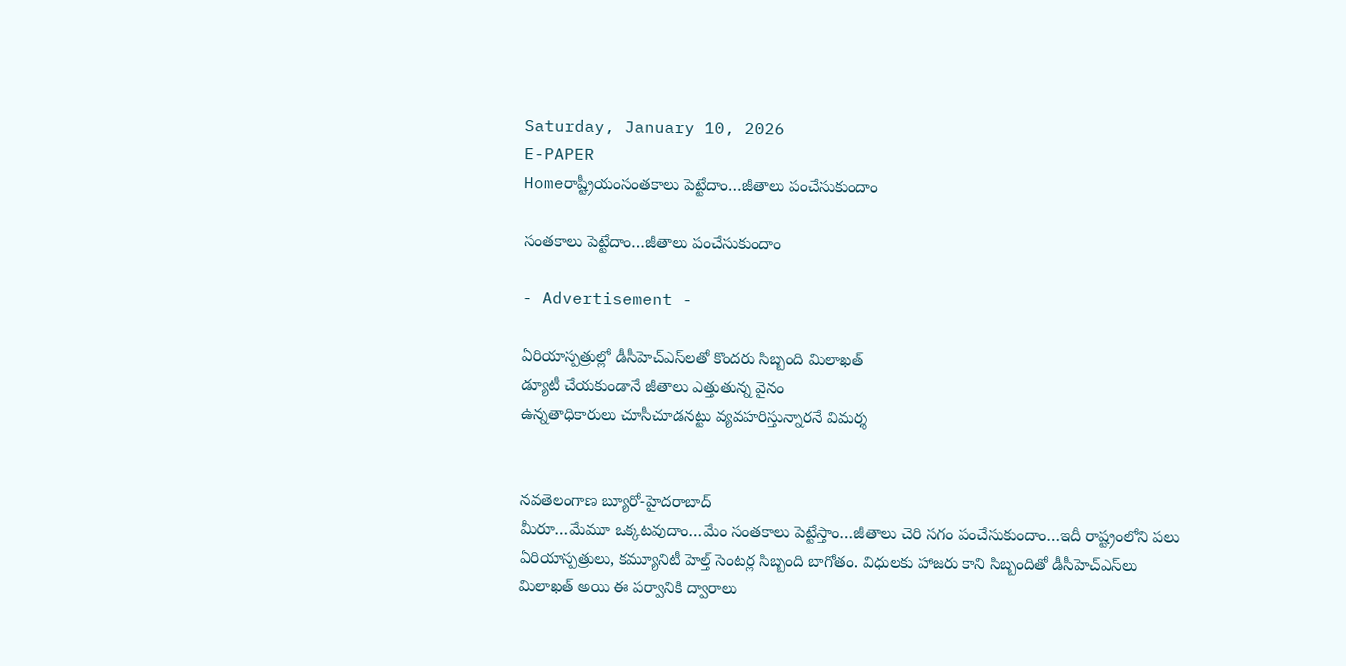Saturday, January 10, 2026
E-PAPER
Homeరాష్ట్రీయంసంతకాలు పెట్టేదాం…జీతాలు పంచేసుకుందాం

సంతకాలు పెట్టేదాం…జీతాలు పంచేసుకుందాం

- Advertisement -

ఏరియాస్పత్రుల్లో డీసీహెచ్‌ఎస్‌లతో కొందరు సిబ్బంది మిలాఖత్‌
డ్యూటీ చేయకుండానే జీతాలు ఎత్తుతున్న వైనం
ఉన్నతాధికారులు చూసీచూడనట్టు వ్యవహరిస్తున్నారనే విమర్శ


నవతెలంగాణ బ్యూరో-హైదరాబాద్‌
మీరూ…మేమూ ఒక్కటవుదాం…మేం సంతకాలు పెట్టేస్తాం…జీతాలు చెరి సగం పంచేసుకుందాం…ఇదీ రాష్ట్రంలోని పలు ఏరియాస్పత్రులు, కమ్యూనిటీ హెల్త్‌ సెంటర్ల సిబ్బంది బాగోతం. విధులకు హాజరు కాని సిబ్బందితో డీసీహెచ్‌ఎస్‌లు మిలాఖత్‌ అయి ఈ పర్వానికి ద్వారాలు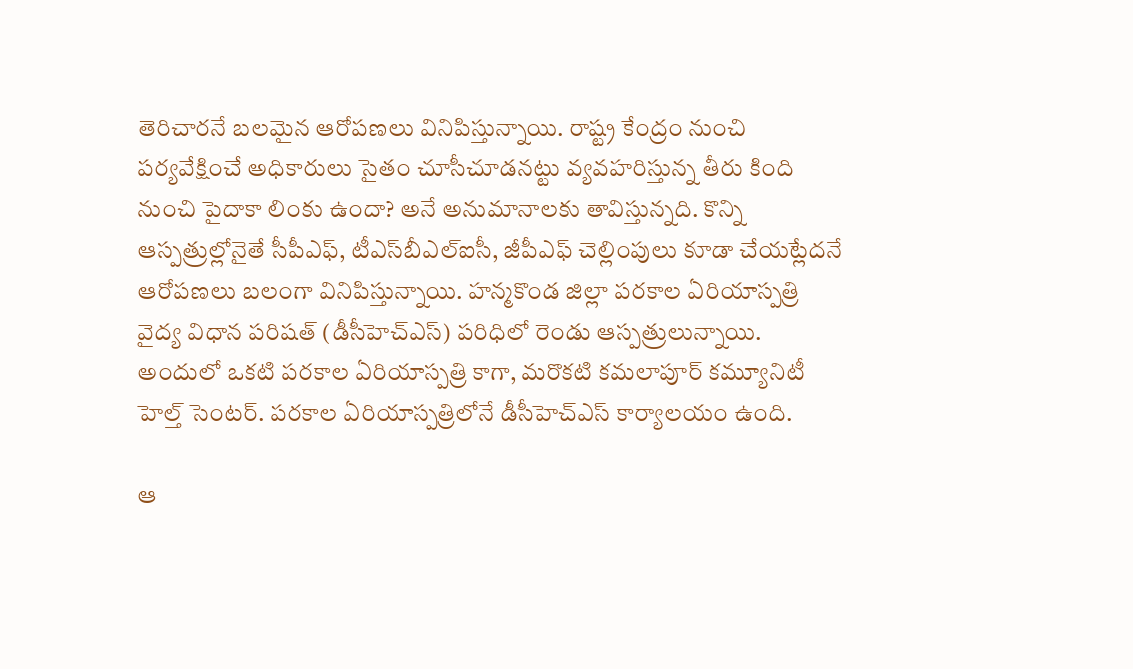తెరిచారనే బలమైన ఆరోపణలు వినిపిస్తున్నాయి. రాష్ట్ర కేంద్రం నుంచి పర్యవేక్షించే అధికారులు సైతం చూసీచూడనట్టు వ్యవహరిస్తున్న తీరు కింది నుంచి పైదాకా లింకు ఉందా? అనే అనుమానాలకు తావిస్తున్నది. కొన్ని ఆస్పత్రుల్లోనైతే సీపీఎఫ్‌, టీఎస్‌బీఎల్‌ఐసీ, జీపీఎఫ్‌ చెల్లింపులు కూడా చేయట్లేదనే ఆరోపణలు బలంగా వినిపిస్తున్నాయి. హన్మకొండ జిల్లా పరకాల ఏరియాస్పత్రి వైద్య విధాన పరిషత్‌ (డీసీహెచ్‌ఎస్‌) పరిధిలో రెండు ఆస్పత్రులున్నాయి. అందులో ఒకటి పరకాల ఏరియాస్పత్రి కాగా, మరొకటి కమలాపూర్‌ కమ్యూనిటీ హెల్త్‌ సెంటర్‌. పరకాల ఏరియాస్పత్రిలోనే డీసీహెచ్‌ఎస్‌ కార్యాలయం ఉంది.

ఆ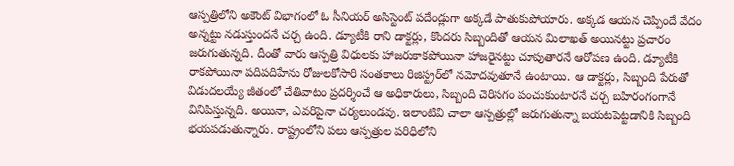ఆస్పత్రిలోని అకౌంట్‌ విభాగంలో ఓ సీనియర్‌ అసిస్టెంట్‌ పదేండ్లుగా అక్కడే పాతుకుపోయారు. అక్కడ ఆయన చెప్పిందే వేదం అన్నట్టు నడుస్తుందనే చర్చ ఉంది. డ్యూటీకి రాని డాక్టర్లు, కొందరు సిబ్బందితో ఆయన మిలాఖత్‌ అయినట్టు ప్రచారం జరుగుతున్నది. దీంతో వారు ఆస్పత్రి విధులకు హాజరుకాకపోయినా హాజరైనట్టు చూపుతారనే ఆరోపణ ఉంది. డ్యూటీకి రాకపోయినా పదిపదిహేను రోజులకోసారి సంతకాలు రిజిస్ట్రర్‌లో నమోదవుతూనే ఉంటాయి. ఆ డాక్టర్లు, సిబ్బంది పేరుతో విడుదలయ్యే జీతంలో చేతివాటం ప్రదర్శించే ఆ అధికారులు, సిబ్బంది చెరిసగం పంచుకుంటారనే చర్చ బహిరంగంగానే వినిపిస్తున్నది. అయినా, ఎవరిపైనా చర్యలుండవు. ఇలాంటివి చాలా ఆస్పత్రుల్లో జరుగుతున్నా బయటపెట్టడానికి సిబ్బంది భయపడుతున్నారు. రాష్ట్రంలోని పలు ఆస్పత్రుల పరిధిలోని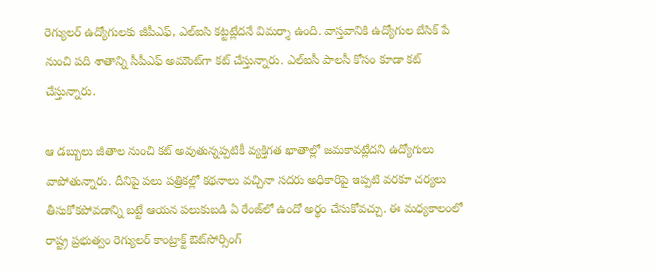రెగ్యులర్‌ ఉద్యోగులకు జీపీఎఫ్‌, ఎల్‌ఐసి కట్టట్లేదనే విమర్శా ఉంది. వాస్తవానికి ఉద్యోగుల బేసిక్‌ పే నుంచి పది శాతాన్ని సీపీఎఫ్‌ అమౌంట్‌గా కట్‌ చేస్తున్నారు. ఎల్‌ఐసీ పాలసీ కోసం కూడా కట్‌ చేస్తున్నారు.

ఆ డబ్బులు జీతాల నుంచి కట్‌ అవుతున్నప్పటికీ వ్యక్తిగత ఖాతాల్లో జమకావట్లేదని ఉద్యోగులు వాపోతున్నారు. దీనిపై పలు పత్రికల్లో కథనాలు వచ్చినా సదరు అధికారిపై ఇప్పటి వరకూ చర్యలు తీసుకోకపోవడాన్ని బట్టే ఆయన పలుకుబడి ఏ రేంజ్‌లో ఉందో అర్థం చేసుకోవచ్చు. ఈ మధ్యకాలంలో రాష్ట్ర ప్రభుత్వం రెగ్యులర్‌ కాంట్రాక్ట్‌ ఔట్‌సోర్సింగ్‌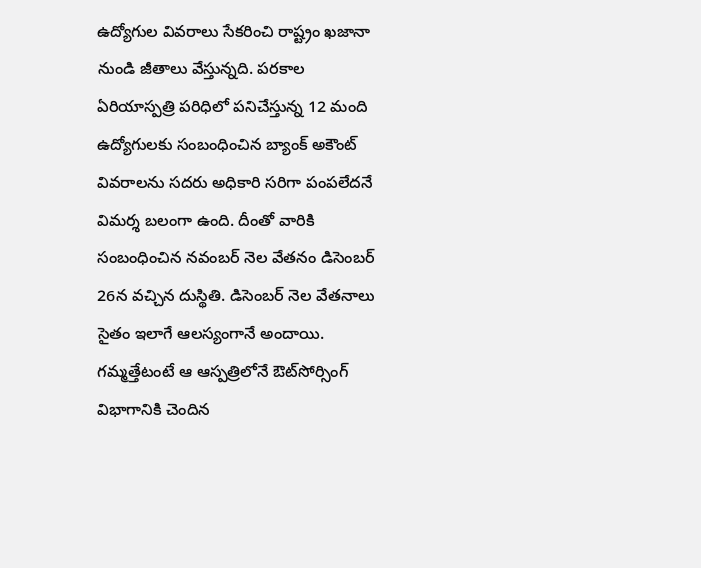ఉద్యోగుల వివరాలు సేకరించి రాష్ట్రం ఖజానా నుండి జీతాలు వేస్తున్నది. పరకాల ఏరియాస్పత్రి పరిధిలో పనిచేస్తున్న 12 మంది ఉద్యోగులకు సంబంధించిన బ్యాంక్‌ అకౌంట్‌ వివరాలను సదరు అధికారి సరిగా పంపలేదనే విమర్శ బలంగా ఉంది. దీంతో వారికి సంబంధించిన నవంబర్‌ నెల వేతనం డిసెంబర్‌ 26న వచ్చిన దుస్థితి. డిసెంబర్‌ నెల వేతనాలు సైతం ఇలాగే ఆలస్యంగానే అందాయి. గమ్మత్తేటంటే ఆ ఆస్పత్రిలోనే ఔట్‌సోర్సింగ్‌ విభాగానికి చెందిన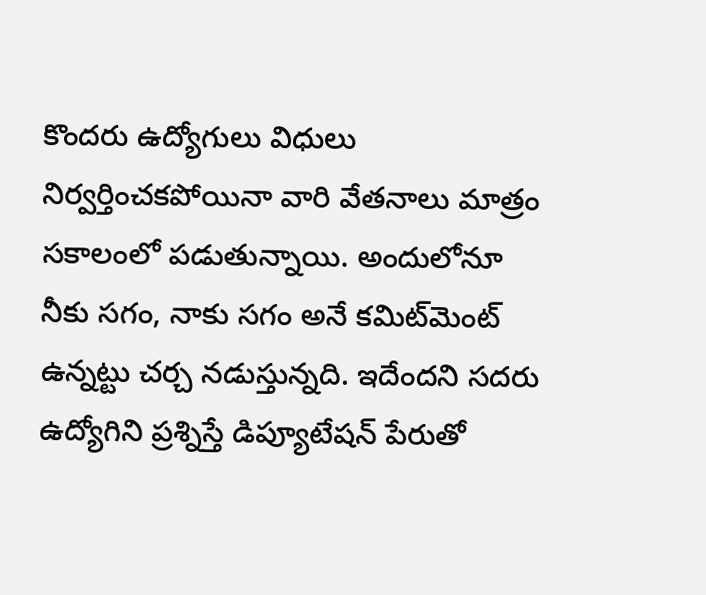కొందరు ఉద్యోగులు విధులు నిర్వర్తించకపోయినా వారి వేతనాలు మాత్రం సకాలంలో పడుతున్నాయి. అందులోనూ నీకు సగం, నాకు సగం అనే కమిట్‌మెంట్‌ ఉన్నట్టు చర్చ నడుస్తున్నది. ఇదేందని సదరు ఉద్యోగిని ప్రశ్నిస్తే డిప్యూటేషన్‌ పేరుతో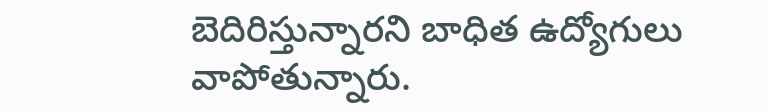బెదిరిస్తున్నారని బాధిత ఉద్యోగులు వాపోతున్నారు.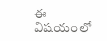ఈ విషయంలో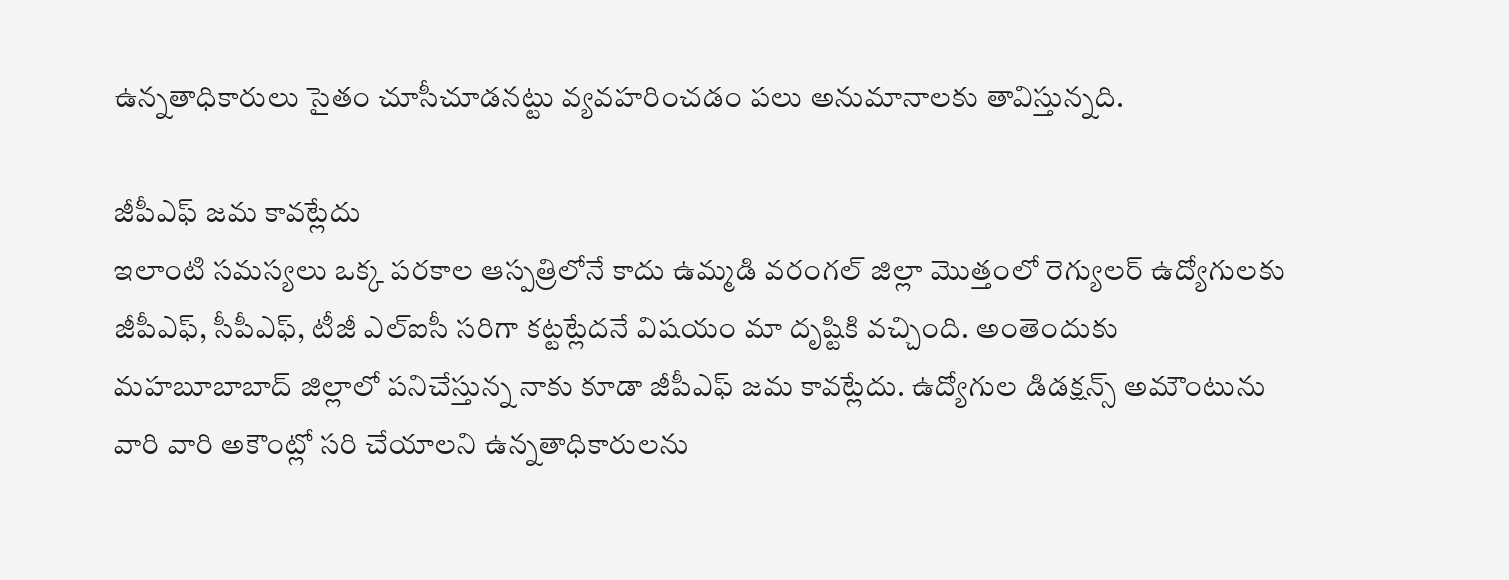ఉన్నతాధికారులు సైతం చూసీచూడనట్టు వ్యవహరించడం పలు అనుమానాలకు తావిస్తున్నది.

జీపీఎఫ్‌ జమ కావట్లేదు
ఇలాంటి సమస్యలు ఒక్క పరకాల ఆస్పత్రిలోనే కాదు ఉమ్మడి వరంగల్‌ జిల్లా మొత్తంలో రెగ్యులర్‌ ఉద్యోగులకు జీపీఎఫ్‌, సీపీఎఫ్‌, టీజీ ఎల్‌ఐసీ సరిగా కట్టట్లేదనే విషయం మా దృష్టికి వచ్చింది. అంతెందుకు మహబూబాబాద్‌ జిల్లాలో పనిచేస్తున్న నాకు కూడా జీపీఎఫ్‌ జమ కావట్లేదు. ఉద్యోగుల డిడక్షన్స్‌ అమౌంటును వారి వారి అకౌంట్లో సరి చేయాలని ఉన్నతాధికారులను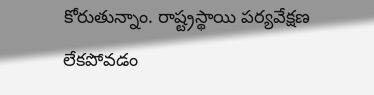కోరుతున్నాం. రాష్ట్రస్థాయి పర్యవేక్షణ లేకపోవడం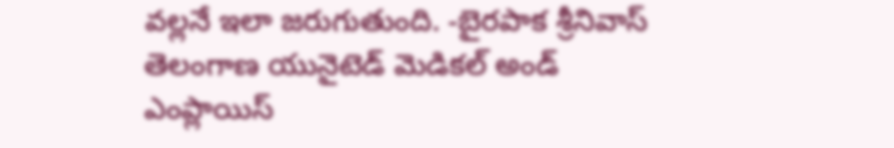వల్లనే ఇలా జరుగుతుంది. -బైరపాక శ్రీనివాస్‌ తెలంగాణ యునైటెడ్‌ మెడికల్‌ అండ్‌ ఎంప్లాయిస్‌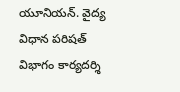యూనియన్‌. వైద్య విధాన పరిషత్‌ విభాగం కార్యదర్శి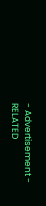- Advertisement -
RELATED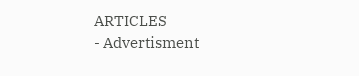ARTICLES
- Advertisment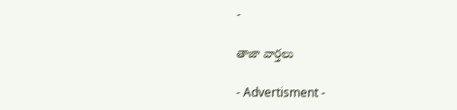-

తాజా వార్తలు

- Advertisment -